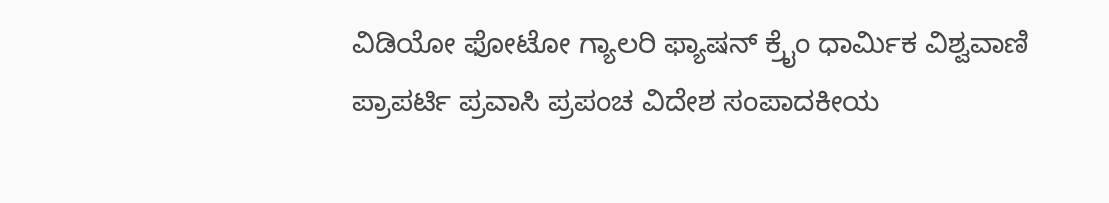ವಿಡಿಯೋ ಫೋಟೋ ಗ್ಯಾಲರಿ ಫ್ಯಾಷನ್ ಕ್ರೈಂ ಧಾರ್ಮಿಕ ವಿಶ್ವವಾಣಿ ಪ್ರಾಪರ್ಟಿ ಪ್ರವಾಸಿ ಪ್ರಪಂಚ ವಿದೇಶ ಸಂಪಾದಕೀಯ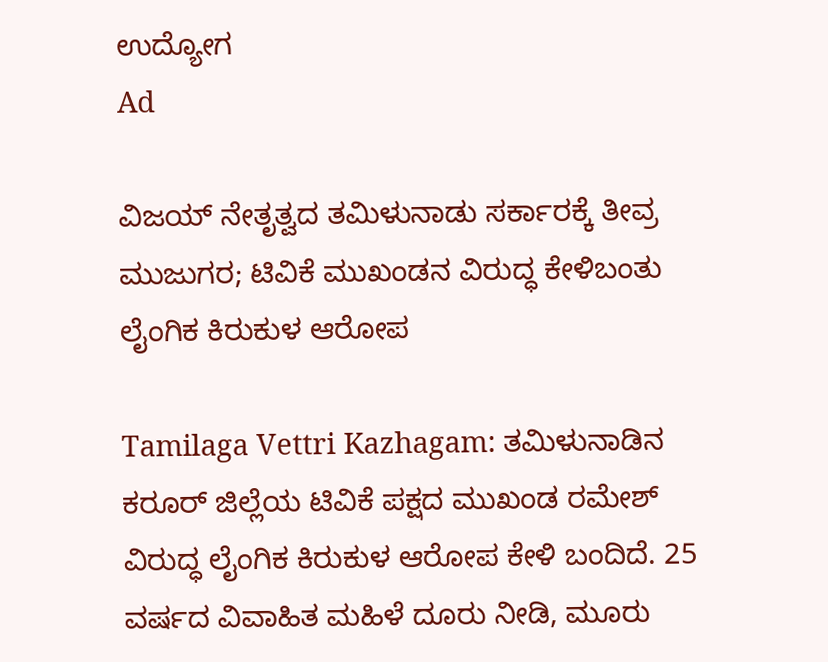ಉದ್ಯೋಗ
Ad

ವಿಜಯ್‌ ನೇತೃತ್ವದ ತಮಿಳುನಾಡು ಸರ್ಕಾರಕ್ಕೆ ತೀವ್ರ ಮುಜುಗರ; ಟಿವಿಕೆ ಮುಖಂಡನ ವಿರುದ್ಧ ಕೇಳಿಬಂತು ಲೈಂಗಿಕ ಕಿರುಕುಳ ಆರೋಪ

Tamilaga Vettri Kazhagam: ತಮಿಳುನಾಡಿನ ಕರೂರ್ ಜಿಲ್ಲೆಯ ಟಿವಿಕೆ ಪಕ್ಷದ ಮುಖಂಡ ರಮೇಶ್ ವಿರುದ್ಧ ಲೈಂಗಿಕ ಕಿರುಕುಳ ಆರೋಪ ಕೇಳಿ ಬಂದಿದೆ. 25 ವರ್ಷದ ವಿವಾಹಿತ ಮಹಿಳೆ ದೂರು ನೀಡಿ, ಮೂರು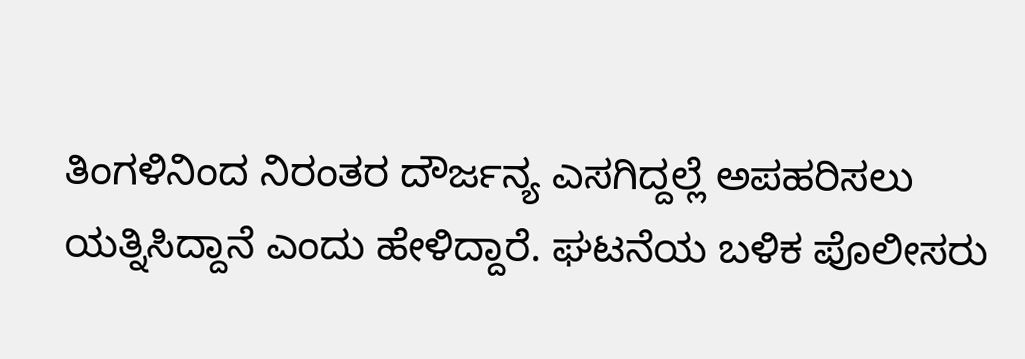ತಿಂಗಳಿನಿಂದ ನಿರಂತರ ದೌರ್ಜನ್ಯ ಎಸಗಿದ್ದಲ್ಲೆ ಅಪಹರಿಸಲು ಯತ್ನಿಸಿದ್ದಾನೆ ಎಂದು ಹೇಳಿದ್ದಾರೆ. ಘಟನೆಯ ಬಳಿಕ ಪೊಲೀಸರು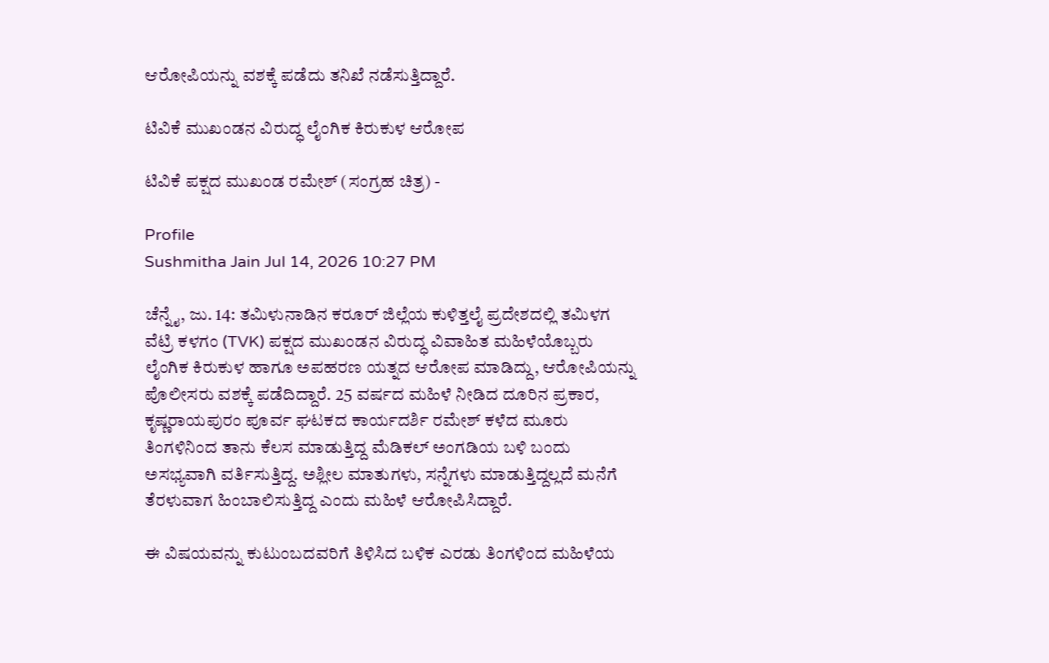ಆರೋಪಿಯನ್ನು ವಶಕ್ಕೆ ಪಡೆದು ತನಿಖೆ ನಡೆಸುತ್ತಿದ್ದಾರೆ.

ಟಿವಿಕೆ ಮುಖಂಡನ ವಿರುದ್ಧ ಲೈಂಗಿಕ ಕಿರುಕುಳ ಆರೋಪ

ಟಿವಿಕೆ ಪಕ್ಷದ ಮುಖಂಡ ರಮೇಶ್ (ಸಂಗ್ರಹ ಚಿತ್ರ) -

Profile
Sushmitha Jain Jul 14, 2026 10:27 PM

ಚೆನ್ನೈ, ಜು. 14: ತಮಿಳುನಾಡಿನ ಕರೂರ್ ಜಿಲ್ಲೆಯ ಕುಳಿತ್ತಲೈ ಪ್ರದೇಶದಲ್ಲಿ ತಮಿಳಗ ವೆಟ್ರಿ ಕಳಗಂ (TVK) ಪಕ್ಷದ ಮುಖಂಡನ ವಿರುದ್ಧ ವಿವಾಹಿತ ಮಹಿಳೆಯೊಬ್ಬರು ಲೈಂಗಿಕ ಕಿರುಕುಳ ಹಾಗೂ ಅಪಹರಣ ಯತ್ನದ ಆರೋಪ ಮಾಡಿದ್ದು, ಆರೋಪಿಯನ್ನು ಪೊಲೀಸರು ವಶಕ್ಕೆ ಪಡೆದಿದ್ದಾರೆ. 25 ವರ್ಷದ ಮಹಿಳೆ ನೀಡಿದ ದೂರಿನ ಪ್ರಕಾರ, ಕೃಷ್ಣರಾಯಪುರಂ ಪೂರ್ವ ಘಟಕದ ಕಾರ್ಯದರ್ಶಿ ರಮೇಶ್ ಕಳೆದ ಮೂರು ತಿಂಗಳಿನಿಂದ ತಾನು ಕೆಲಸ ಮಾಡುತ್ತಿದ್ದ ಮೆಡಿಕಲ್ ಅಂಗಡಿಯ ಬಳಿ ಬಂದು ಅಸಭ್ಯವಾಗಿ ವರ್ತಿಸುತ್ತಿದ್ದ. ಅಶ್ಲೀಲ ಮಾತುಗಳು, ಸನ್ನೆಗಳು ಮಾಡುತ್ತಿದ್ದಲ್ಲದೆ ಮನೆಗೆ ತೆರಳುವಾಗ ಹಿಂಬಾಲಿಸುತ್ತಿದ್ದ ಎಂದು ಮಹಿಳೆ ಆರೋಪಿಸಿದ್ದಾರೆ.

ಈ ವಿಷಯವನ್ನು ಕುಟುಂಬದವರಿಗೆ ತಿಳಿಸಿದ ಬಳಿಕ ಎರಡು ತಿಂಗಳಿಂದ ಮಹಿಳೆಯ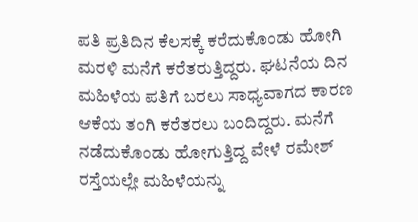ಪತಿ ಪ್ರತಿದಿನ ಕೆಲಸಕ್ಕೆ ಕರೆದುಕೊಂಡು ಹೋಗಿ ಮರಳಿ ಮನೆಗೆ ಕರೆತರುತ್ತಿದ್ದರು. ಘಟನೆಯ ದಿನ ಮಹಿಳೆಯ ಪತಿಗೆ ಬರಲು ಸಾಧ್ಯವಾಗದ ಕಾರಣ ಆಕೆಯ ತಂಗಿ ಕರೆತರಲು ಬಂದಿದ್ದರು. ಮನೆಗೆ ನಡೆದುಕೊಂಡು ಹೋಗುತ್ತಿದ್ದ ವೇಳೆ ರಮೇಶ್ ರಸ್ತೆಯಲ್ಲೇ ಮಹಿಳೆಯನ್ನು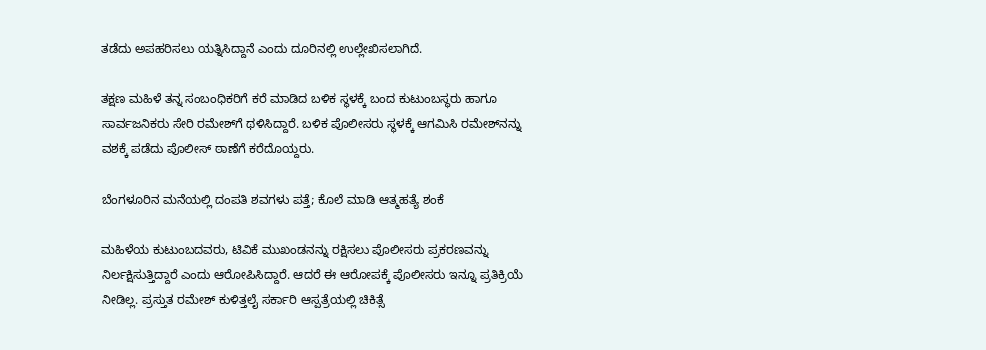ತಡೆದು ಅಪಹರಿಸಲು ಯತ್ನಿಸಿದ್ದಾನೆ ಎಂದು ದೂರಿನಲ್ಲಿ ಉಲ್ಲೇಖಿಸಲಾಗಿದೆ.

ತಕ್ಷಣ ಮಹಿಳೆ ತನ್ನ ಸಂಬಂಧಿಕರಿಗೆ ಕರೆ ಮಾಡಿದ ಬಳಿಕ ಸ್ಥಳಕ್ಕೆ ಬಂದ ಕುಟುಂಬಸ್ಥರು ಹಾಗೂ ಸಾರ್ವಜನಿಕರು ಸೇರಿ ರಮೇಶ್‌ಗೆ ಥಳಿಸಿದ್ದಾರೆ. ಬಳಿಕ ಪೊಲೀಸರು ಸ್ಥಳಕ್ಕೆ ಆಗಮಿಸಿ ರಮೇಶ್‌ನನ್ನು ವಶಕ್ಕೆ ಪಡೆದು ಪೊಲೀಸ್ ಠಾಣೆಗೆ ಕರೆದೊಯ್ದರು.

ಬೆಂಗಳೂರಿನ ಮನೆಯಲ್ಲಿ ದಂಪತಿ ಶವಗಳು ಪತ್ತೆ; ಕೊಲೆ ಮಾಡಿ ಆತ್ಮಹತ್ಯೆ ಶಂಕೆ

ಮಹಿಳೆಯ ಕುಟುಂಬದವರು, ಟಿವಿಕೆ ಮುಖಂಡನನ್ನು ರಕ್ಷಿಸಲು ಪೊಲೀಸರು ಪ್ರಕರಣವನ್ನು ನಿರ್ಲಕ್ಷಿಸುತ್ತಿದ್ದಾರೆ ಎಂದು ಆರೋಪಿಸಿದ್ದಾರೆ. ಆದರೆ ಈ ಆರೋಪಕ್ಕೆ ಪೊಲೀಸರು ಇನ್ನೂ ಪ್ರತಿಕ್ರಿಯೆ ನೀಡಿಲ್ಲ. ಪ್ರಸ್ತುತ ರಮೇಶ್ ಕುಳಿತ್ತಲೈ ಸರ್ಕಾರಿ ಆಸ್ಪತ್ರೆಯಲ್ಲಿ ಚಿಕಿತ್ಸೆ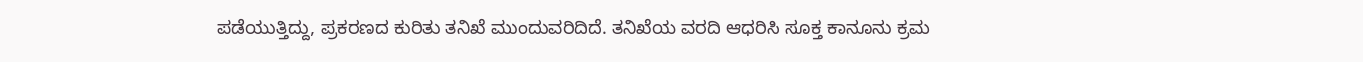ಪಡೆಯುತ್ತಿದ್ದು, ಪ್ರಕರಣದ ಕುರಿತು ತನಿಖೆ ಮುಂದುವರಿದಿದೆ. ತನಿಖೆಯ ವರದಿ ಆಧರಿಸಿ ಸೂಕ್ತ ಕಾನೂನು ಕ್ರಮ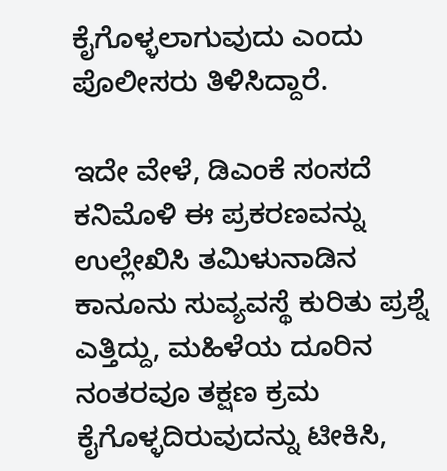ಕೈಗೊಳ್ಳಲಾಗುವುದು ಎಂದು ಪೊಲೀಸರು ತಿಳಿಸಿದ್ದಾರೆ.

ಇದೇ ವೇಳೆ, ಡಿಎಂಕೆ ಸಂಸದೆ ಕನಿಮೊಳಿ ಈ ಪ್ರಕರಣವನ್ನು ಉಲ್ಲೇಖಿಸಿ ತಮಿಳುನಾಡಿನ ಕಾನೂನು ಸುವ್ಯವಸ್ಥೆ ಕುರಿತು ಪ್ರಶ್ನೆ ಎತ್ತಿದ್ದು, ಮಹಿಳೆಯ ದೂರಿನ ನಂತರವೂ ತಕ್ಷಣ ಕ್ರಮ ಕೈಗೊಳ್ಳದಿರುವುದನ್ನು ಟೀಕಿಸಿ,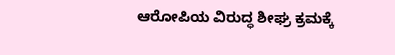ಆರೋಪಿಯ ವಿರುದ್ಧ ಶೀಘ್ರ ಕ್ರಮಕ್ಕೆ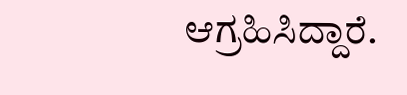ಆಗ್ರಹಿಸಿದ್ದಾರೆ.